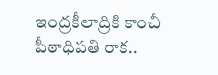ఇంద్రకీలాద్రికి కాంచీ పీఠాధిపతి రాక..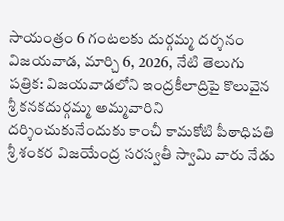సాయంత్రం 6 గంటలకు దుర్గమ్మ దర్శనం
విజయవాడ, మార్చి 6, 2026, నేటి తెలుగు పత్రిక: విజయవాడలోని ఇంద్రకీలాద్రిపై కొలువైన శ్రీ కనకదుర్గమ్మ అమ్మవారిని దర్శించుకునేందుకు కాంచీ కామకోటి పీఠాధిపతి శ్రీ శంకర విజయేంద్ర సరస్వతీ స్వామి వారు నేడు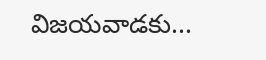విజయవాడకు...